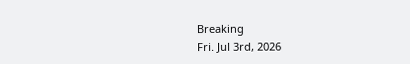Breaking
Fri. Jul 3rd, 2026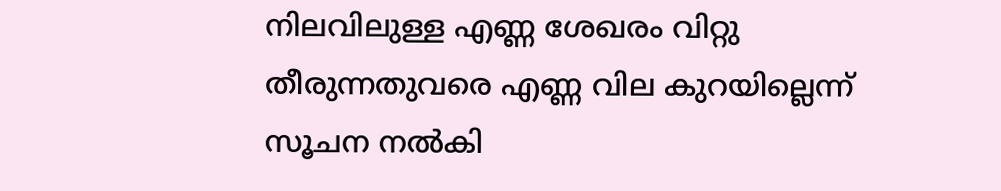നിലവിലുള്ള എണ്ണ ശേഖരം വിറ്റു തീരുന്നതുവരെ എണ്ണ വില കുറയില്ലെന്ന് സൂചന നൽകി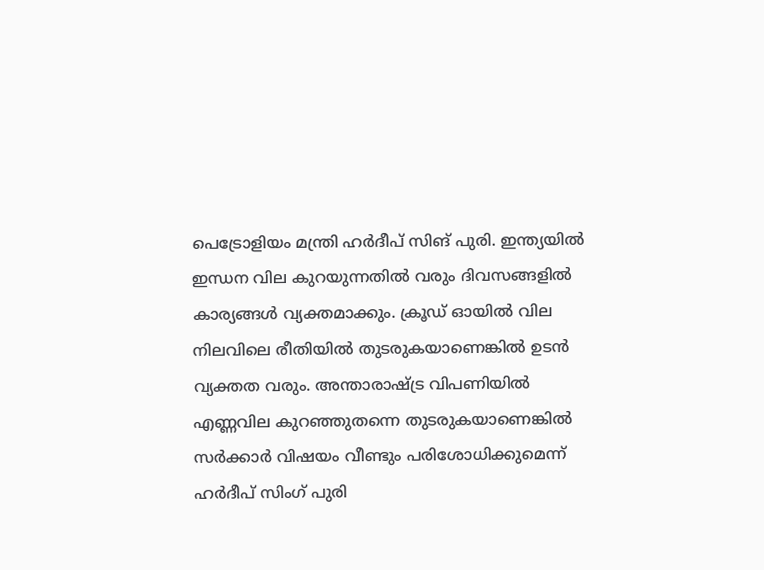പെട്രോളിയം മന്ത്രി ഹർദീപ് സിങ് പുരി. ഇന്ത്യയിൽ ഇന്ധന വില കുറയുന്നതിൽ വരും ദിവസങ്ങളിൽ കാര്യങ്ങൾ വ്യക്തമാക്കും. ക്രൂഡ് ഓയിൽ വില നിലവിലെ രീതിയിൽ തുടരുകയാണെങ്കിൽ ഉടൻ വ്യക്തത വരും. അന്താരാഷ്ട്ര വിപണിയിൽ എണ്ണവില കുറഞ്ഞുതന്നെ തുടരുകയാണെങ്കിൽ സർക്കാർ വിഷയം വീണ്ടും പരിശോധിക്കുമെന്ന് ഹർദീപ് സിംഗ് പുരി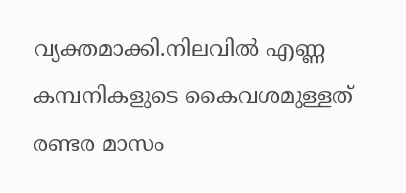വ്യക്തമാക്കി.നിലവിൽ എണ്ണ കമ്പനികളുടെ കൈവശമുള്ളത് രണ്ടര മാസം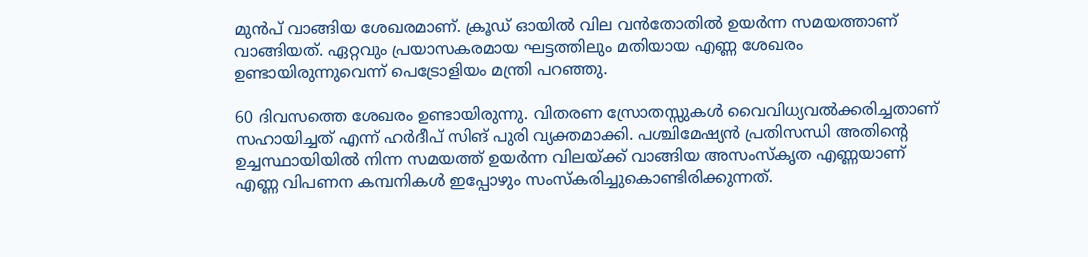മുൻപ് വാങ്ങിയ ശേഖരമാണ്. ക്രൂഡ് ഓയിൽ വില വൻതോതിൽ ഉയർന്ന സമയത്താണ് വാങ്ങിയത്. ഏറ്റവും പ്രയാസകരമായ ഘട്ടത്തിലും മതിയായ എണ്ണ ശേഖരം ഉണ്ടായിരുന്നുവെന്ന് പെട്രോളിയം മന്ത്രി പറഞ്ഞു.

60 ദിവസത്തെ ശേഖരം ഉണ്ടായിരുന്നു. വിതരണ സ്രോതസ്സുകൾ വൈവിധ്യവൽക്കരിച്ചതാണ് സഹായിച്ചത് എന്ന് ഹർദീപ് സിങ് പുരി വ്യക്തമാക്കി. പശ്ചിമേഷ്യൻ പ്രതിസന്ധി അതിന്റെ ഉച്ചസ്ഥായിയിൽ നിന്ന സമയത്ത് ഉയർന്ന വിലയ്ക്ക് വാങ്ങിയ അസംസ്‌കൃത എണ്ണയാണ് എണ്ണ വിപണന കമ്പനികൾ ഇപ്പോഴും സംസ്‌കരിച്ചുകൊണ്ടിരിക്കുന്നത്.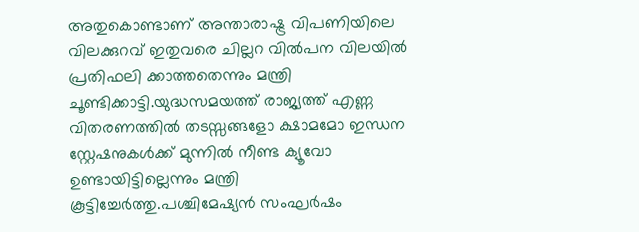അതുകൊണ്ടാണ് അന്താരാഷ്ട്ര വിപണിയിലെ വിലക്കുറവ് ഇതുവരെ ചില്ലറ വിൽപന വിലയിൽ പ്രതിഫലി ക്കാത്തതെന്നും മന്ത്രി ചൂണ്ടിക്കാട്ടി.യുദ്ധസമയത്ത് രാജ്യത്ത് എണ്ണ വിതരണത്തിൽ തടസ്സങ്ങളോ ക്ഷാമമോ ഇന്ധന സ്റ്റേഷനുകൾക്ക് മുന്നിൽ നീണ്ട ക്യൂവോ ഉണ്ടായിട്ടില്ലെന്നും മന്ത്രി കൂട്ടിച്ചേർത്തു.പശ്ചിമേഷ്യൻ സംഘർഷം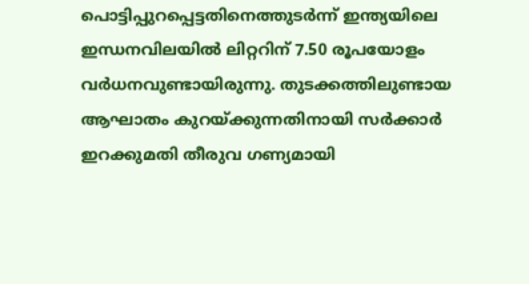പൊട്ടിപ്പുറപ്പെട്ടതിനെത്തുടർന്ന് ഇന്ത്യയിലെ ഇന്ധനവിലയിൽ ലിറ്ററിന് 7.50 രൂപയോളം വർധനവുണ്ടായിരുന്നു. തുടക്കത്തിലുണ്ടായ ആഘാതം കുറയ്ക്കുന്നതിനായി സർക്കാർ ഇറക്കുമതി തീരുവ ഗണ്യമായി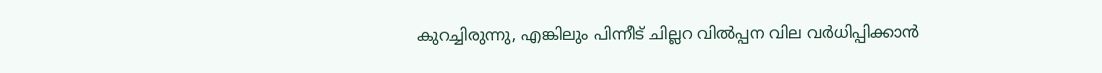കുറച്ചിരുന്നു, എങ്കിലും പിന്നീട് ചില്ലറ വിൽപ്പന വില വർധിപ്പിക്കാൻ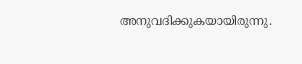അനുവദിക്കുകയായിരുന്നു.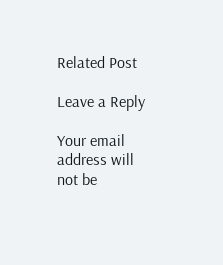Related Post

Leave a Reply

Your email address will not be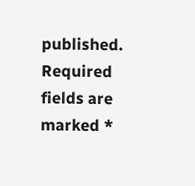published. Required fields are marked *